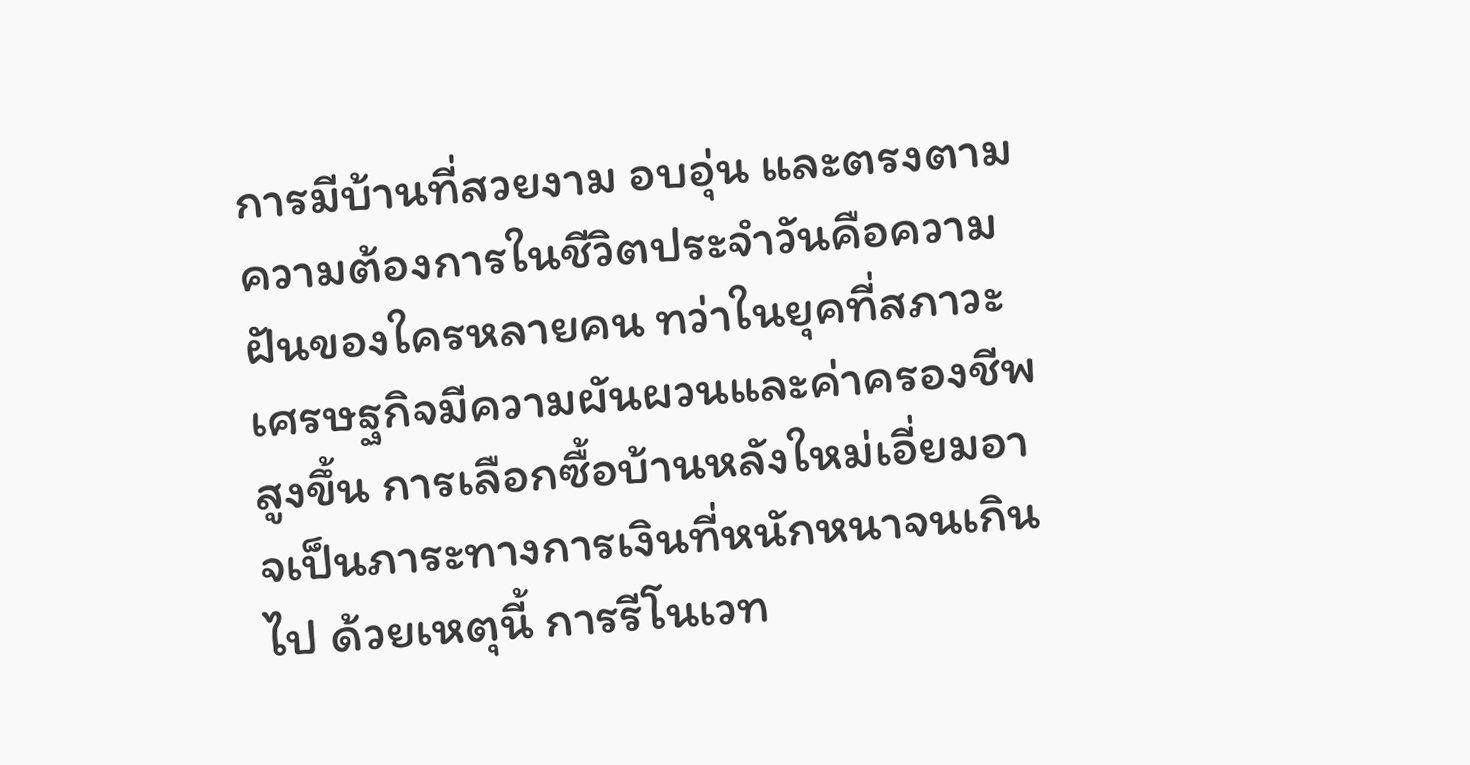การมีบ้านที่สวยงาม อบอุ่น และตรงตามความต้องการในชีวิตประจำวันคือความฝันของใครหลายคน ทว่าในยุคที่สภาวะเศรษฐกิจมีความผันผวนและค่าครองชีพสูงขึ้น การเลือกซื้อบ้านหลังใหม่เอี่ยมอาจเป็นภาระทางการเงินที่หนักหนาจนเกินไป ด้วยเหตุนี้ การรีโนเวท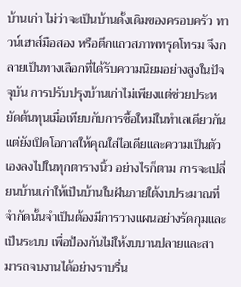บ้านเก่า ไม่ว่าจะเป็นบ้านดั้งเดิมของครอบครัว ทาวน์เฮาส์มือสอง หรือตึกแถวสภาพทรุดโทรม จึงกลายเป็นทางเลือกที่ได้รับความนิยมอย่างสูงในปัจจุบัน การปรับปรุงบ้านเก่าไม่เพียงแต่ช่วยประหยัดต้นทุนเมื่อเทียบกับการซื้อใหม่ในทำเลเดียวกัน แต่ยังเปิดโอกาสให้คุณใส่ไอเดียและความเป็นตัวเองลงไปในทุกตารางนิ้ว อย่างไรก็ตาม การจะเปลี่ยนบ้านเก่าให้เป็นบ้านในฝันภายใต้งบประมาณที่จำกัดนั้นจำเป็นต้องมีการวางแผนอย่างรัดกุมและเป็นระบบ เพื่อป้องกันไม่ให้งบบานปลายและสามารถจบงานได้อย่างราบรื่น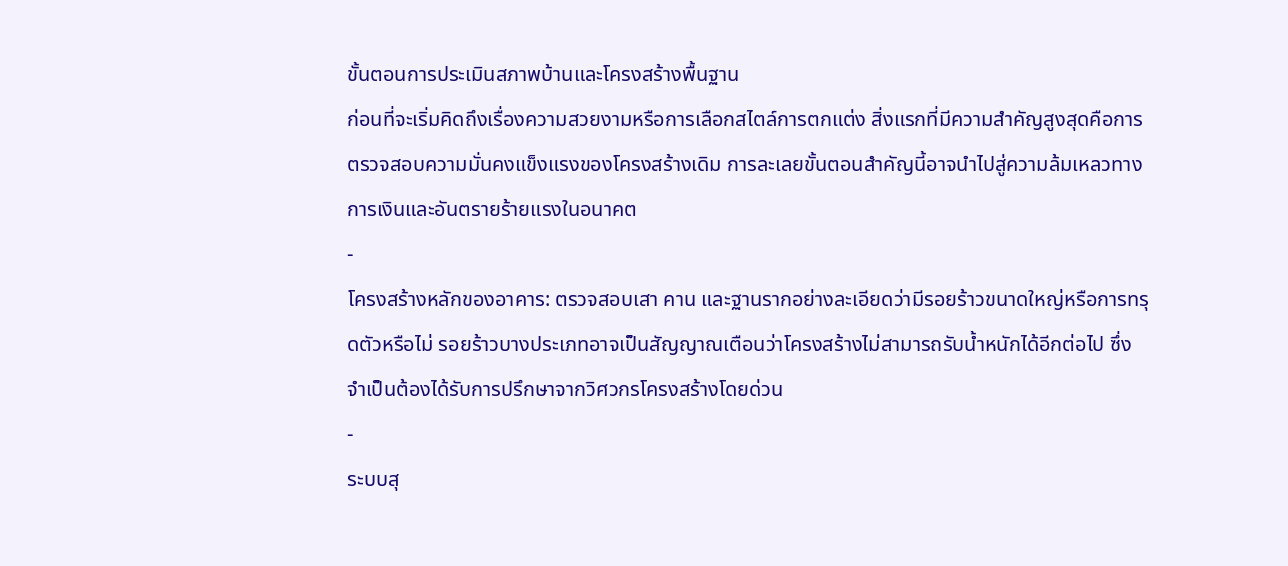ขั้นตอนการประเมินสภาพบ้านและโครงสร้างพื้นฐาน
ก่อนที่จะเริ่มคิดถึงเรื่องความสวยงามหรือการเลือกสไตล์การตกแต่ง สิ่งแรกที่มีความสำคัญสูงสุดคือการตรวจสอบความมั่นคงแข็งแรงของโครงสร้างเดิม การละเลยขั้นตอนสำคัญนี้อาจนำไปสู่ความล้มเหลวทางการเงินและอันตรายร้ายแรงในอนาคต
-
โครงสร้างหลักของอาคาร: ตรวจสอบเสา คาน และฐานรากอย่างละเอียดว่ามีรอยร้าวขนาดใหญ่หรือการทรุดตัวหรือไม่ รอยร้าวบางประเภทอาจเป็นสัญญาณเตือนว่าโครงสร้างไม่สามารถรับน้ำหนักได้อีกต่อไป ซึ่งจำเป็นต้องได้รับการปรึกษาจากวิศวกรโครงสร้างโดยด่วน
-
ระบบสุ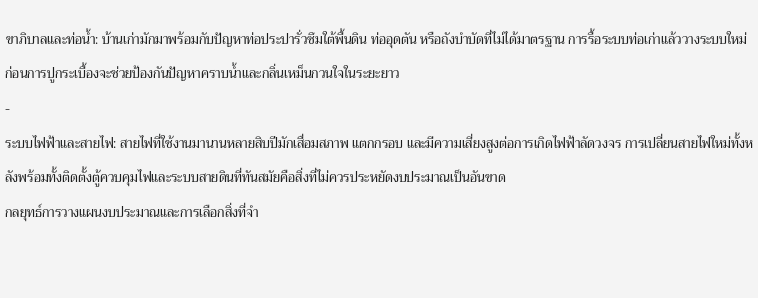ขาภิบาลและท่อน้ำ: บ้านเก่ามักมาพร้อมกับปัญหาท่อประปารั่วซึมใต้พื้นดิน ท่ออุดตัน หรือถังบำบัดที่ไม่ได้มาตรฐาน การรื้อระบบท่อเก่าแล้ววางระบบใหม่ก่อนการปูกระเบื้องจะช่วยป้องกันปัญหาคราบน้ำและกลิ่นเหม็นกวนใจในระยะยาว
-
ระบบไฟฟ้าและสายไฟ: สายไฟที่ใช้งานมานานหลายสิบปีมักเสื่อมสภาพ แตกกรอบ และมีความเสี่ยงสูงต่อการเกิดไฟฟ้าลัดวงจร การเปลี่ยนสายไฟใหม่ทั้งหลังพร้อมทั้งติดตั้งตู้ควบคุมไฟและระบบสายดินที่ทันสมัยคือสิ่งที่ไม่ควรประหยัดงบประมาณเป็นอันขาด
กลยุทธ์การวางแผนงบประมาณและการเลือกสิ่งที่จำ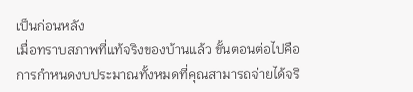เป็นก่อนหลัง
เมื่อทราบสภาพที่แท้จริงของบ้านแล้ว ขั้นตอนต่อไปคือการกำหนดงบประมาณทั้งหมดที่คุณสามารถจ่ายได้จริ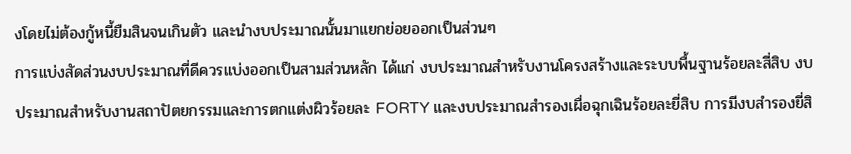งโดยไม่ต้องกู้หนี้ยืมสินจนเกินตัว และนำงบประมาณนั้นมาแยกย่อยออกเป็นส่วนๆ
การแบ่งสัดส่วนงบประมาณที่ดีควรแบ่งออกเป็นสามส่วนหลัก ได้แก่ งบประมาณสำหรับงานโครงสร้างและระบบพื้นฐานร้อยละสี่สิบ งบประมาณสำหรับงานสถาปัตยกรรมและการตกแต่งผิวร้อยละ FORTY และงบประมาณสำรองเผื่อฉุกเฉินร้อยละยี่สิบ การมีงบสำรองยี่สิ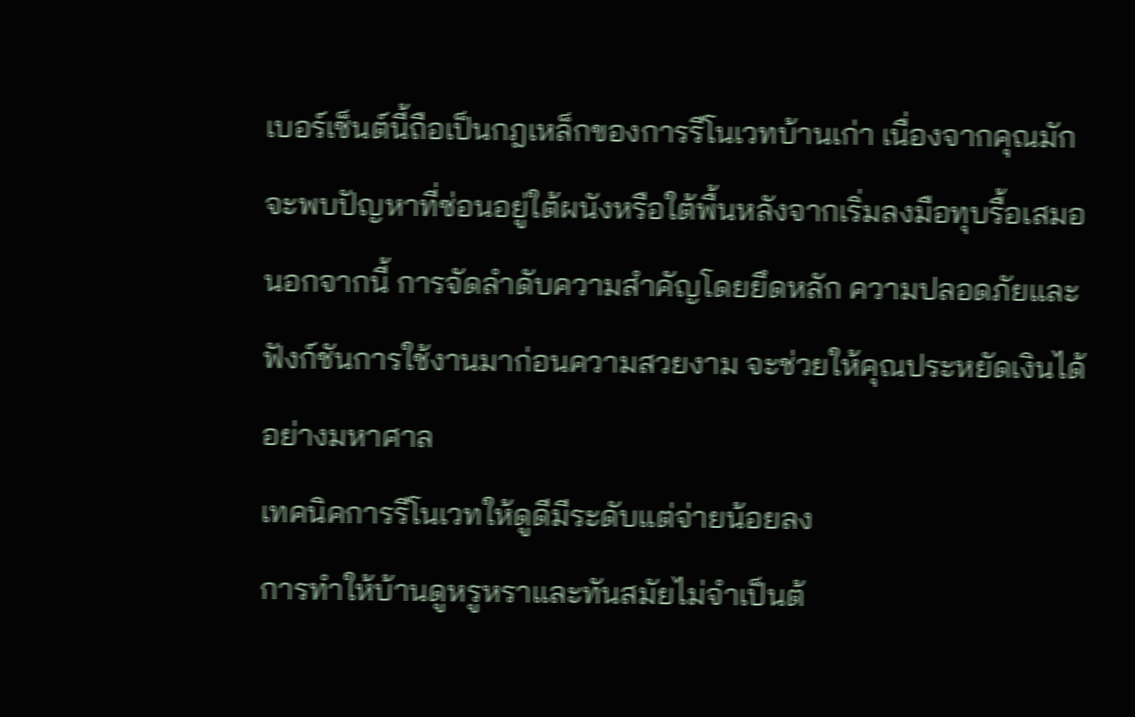เบอร์เซ็นต์นี้ถือเป็นกฎเหล็กของการรีโนเวทบ้านเก่า เนื่องจากคุณมักจะพบปัญหาที่ซ่อนอยู่ใต้ผนังหรือใต้พื้นหลังจากเริ่มลงมือทุบรื้อเสมอ นอกจากนี้ การจัดลำดับความสำคัญโดยยึดหลัก ความปลอดภัยและฟังก์ชันการใช้งานมาก่อนความสวยงาม จะช่วยให้คุณประหยัดเงินได้อย่างมหาศาล
เทคนิคการรีโนเวทให้ดูดีมีระดับแต่จ่ายน้อยลง
การทำให้บ้านดูหรูหราและทันสมัยไม่จำเป็นต้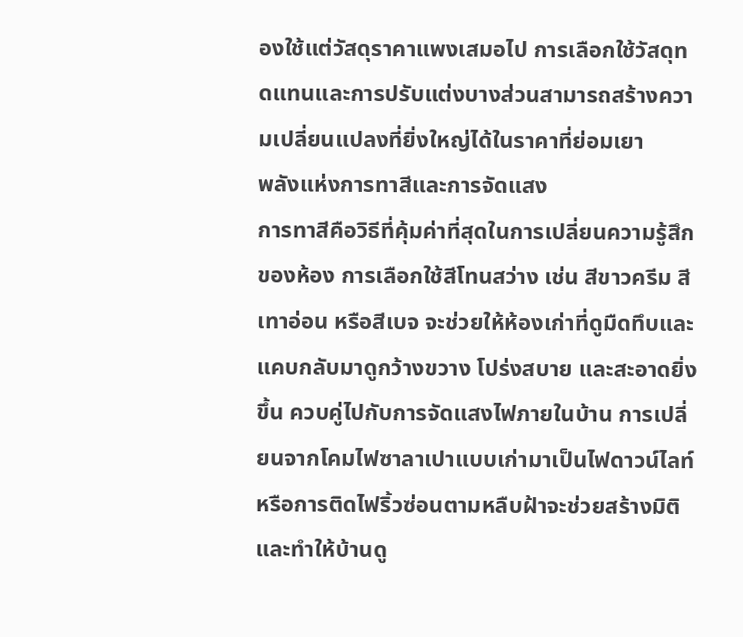องใช้แต่วัสดุราคาแพงเสมอไป การเลือกใช้วัสดุทดแทนและการปรับแต่งบางส่วนสามารถสร้างความเปลี่ยนแปลงที่ยิ่งใหญ่ได้ในราคาที่ย่อมเยา
พลังแห่งการทาสีและการจัดแสง
การทาสีคือวิธีที่คุ้มค่าที่สุดในการเปลี่ยนความรู้สึกของห้อง การเลือกใช้สีโทนสว่าง เช่น สีขาวครีม สีเทาอ่อน หรือสีเบจ จะช่วยให้ห้องเก่าที่ดูมืดทึบและแคบกลับมาดูกว้างขวาง โปร่งสบาย และสะอาดยิ่งขึ้น ควบคู่ไปกับการจัดแสงไฟภายในบ้าน การเปลี่ยนจากโคมไฟซาลาเปาแบบเก่ามาเป็นไฟดาวน์ไลท์หรือการติดไฟริ้วซ่อนตามหลืบฝ้าจะช่วยสร้างมิติและทำให้บ้านดู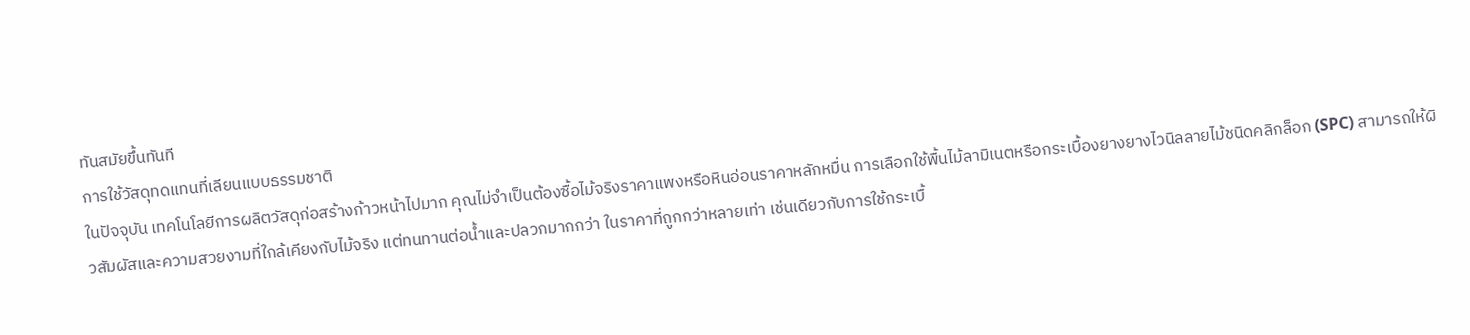ทันสมัยขึ้นทันที
การใช้วัสดุทดแทนที่เลียนแบบธรรมชาติ
ในปัจจุบัน เทคโนโลยีการผลิตวัสดุก่อสร้างก้าวหน้าไปมาก คุณไม่จำเป็นต้องซื้อไม้จริงราคาแพงหรือหินอ่อนราคาหลักหมื่น การเลือกใช้พื้นไม้ลามิเนตหรือกระเบื้องยางยางไวนิลลายไม้ชนิดคลิกล็อก (SPC) สามารถให้ผิวสัมผัสและความสวยงามที่ใกล้เคียงกับไม้จริง แต่ทนทานต่อน้ำและปลวกมากกว่า ในราคาที่ถูกกว่าหลายเท่า เช่นเดียวกับการใช้กระเบื้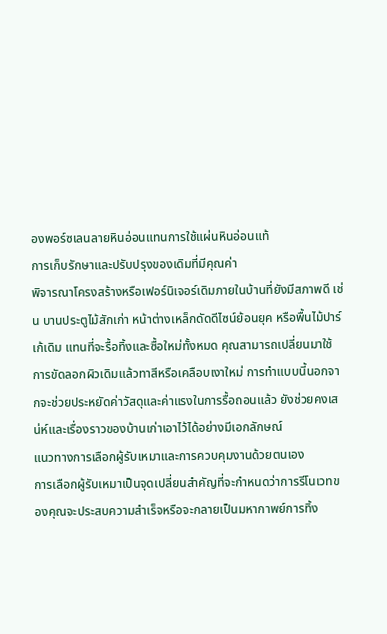องพอร์ซเลนลายหินอ่อนแทนการใช้แผ่นหินอ่อนแท้
การเก็บรักษาและปรับปรุงของเดิมที่มีคุณค่า
พิจารณาโครงสร้างหรือเฟอร์นิเจอร์เดิมภายในบ้านที่ยังมีสภาพดี เช่น บานประตูไม้สักเก่า หน้าต่างเหล็กดัดดีไซน์ย้อนยุค หรือพื้นไม้ปาร์เก้เดิม แทนที่จะรื้อทิ้งและซื้อใหม่ทั้งหมด คุณสามารถเปลี่ยนมาใช้การขัดลอกผิวเดิมแล้วทาสีหรือเคลือบเงาใหม่ การทำแบบนี้นอกจากจะช่วยประหยัดค่าวัสดุและค่าแรงในการรื้อถอนแล้ว ยังช่วยคงเสน่ห์และเรื่องราวของบ้านเก่าเอาไว้ได้อย่างมีเอกลักษณ์
แนวทางการเลือกผู้รับเหมาและการควบคุมงานด้วยตนเอง
การเลือกผู้รับเหมาเป็นจุดเปลี่ยนสำคัญที่จะกำหนดว่าการรีโนเวทของคุณจะประสบความสำเร็จหรือจะกลายเป็นมหากาพย์การทิ้ง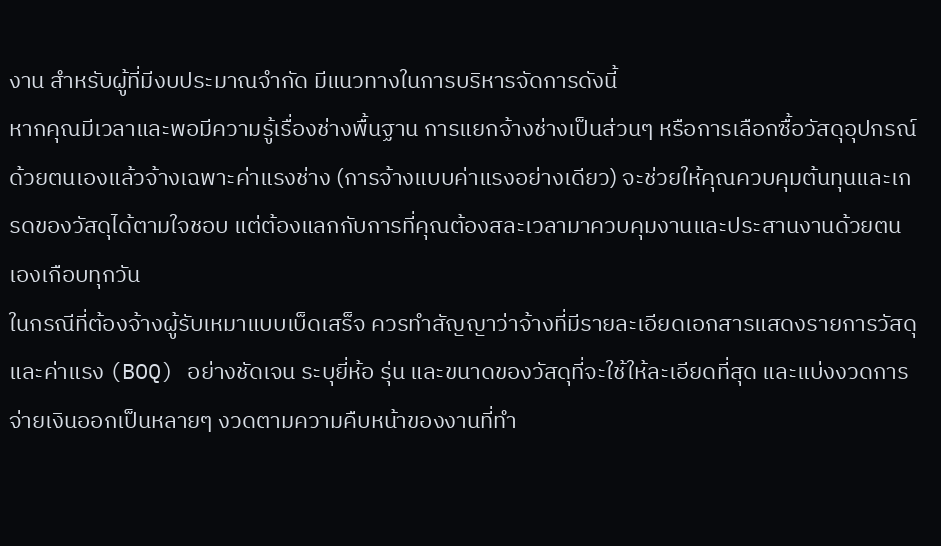งาน สำหรับผู้ที่มีงบประมาณจำกัด มีแนวทางในการบริหารจัดการดังนี้
หากคุณมีเวลาและพอมีความรู้เรื่องช่างพื้นฐาน การแยกจ้างช่างเป็นส่วนๆ หรือการเลือกซื้อวัสดุอุปกรณ์ด้วยตนเองแล้วจ้างเฉพาะค่าแรงช่าง (การจ้างแบบค่าแรงอย่างเดียว) จะช่วยให้คุณควบคุมต้นทุนและเกรดของวัสดุได้ตามใจชอบ แต่ต้องแลกกับการที่คุณต้องสละเวลามาควบคุมงานและประสานงานด้วยตนเองเกือบทุกวัน
ในกรณีที่ต้องจ้างผู้รับเหมาแบบเบ็ดเสร็จ ควรทำสัญญาว่าจ้างที่มีรายละเอียดเอกสารแสดงรายการวัสดุและค่าแรง (BOQ) อย่างชัดเจน ระบุยี่ห้อ รุ่น และขนาดของวัสดุที่จะใช้ให้ละเอียดที่สุด และแบ่งงวดการจ่ายเงินออกเป็นหลายๆ งวดตามความคืบหน้าของงานที่ทำ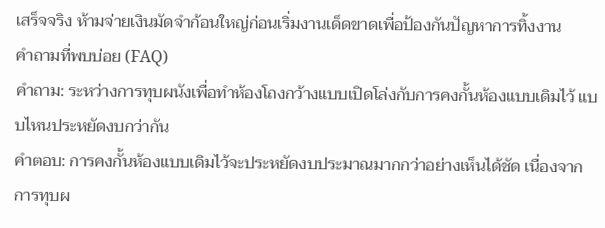เสร็จจริง ห้ามจ่ายเงินมัดจำก้อนใหญ่ก่อนเริ่มงานเด็ดขาดเพื่อป้องกันปัญหาการทิ้งงาน
คำถามที่พบบ่อย (FAQ)
คำถาม: ระหว่างการทุบผนังเพื่อทำห้องโถงกว้างแบบเปิดโล่งกับการคงกั้นห้องแบบเดิมไว้ แบบไหนประหยัดงบกว่ากัน
คำตอบ: การคงกั้นห้องแบบเดิมไว้จะประหยัดงบประมาณมากกว่าอย่างเห็นได้ชัด เนื่องจากการทุบผ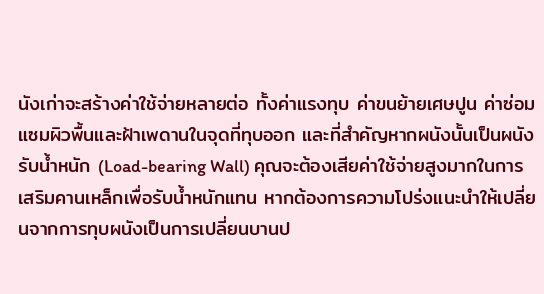นังเก่าจะสร้างค่าใช้จ่ายหลายต่อ ทั้งค่าแรงทุบ ค่าขนย้ายเศษปูน ค่าซ่อมแซมผิวพื้นและฝ้าเพดานในจุดที่ทุบออก และที่สำคัญหากผนังนั้นเป็นผนังรับน้ำหนัก (Load-bearing Wall) คุณจะต้องเสียค่าใช้จ่ายสูงมากในการเสริมคานเหล็กเพื่อรับน้ำหนักแทน หากต้องการความโปร่งแนะนำให้เปลี่ยนจากการทุบผนังเป็นการเปลี่ยนบานป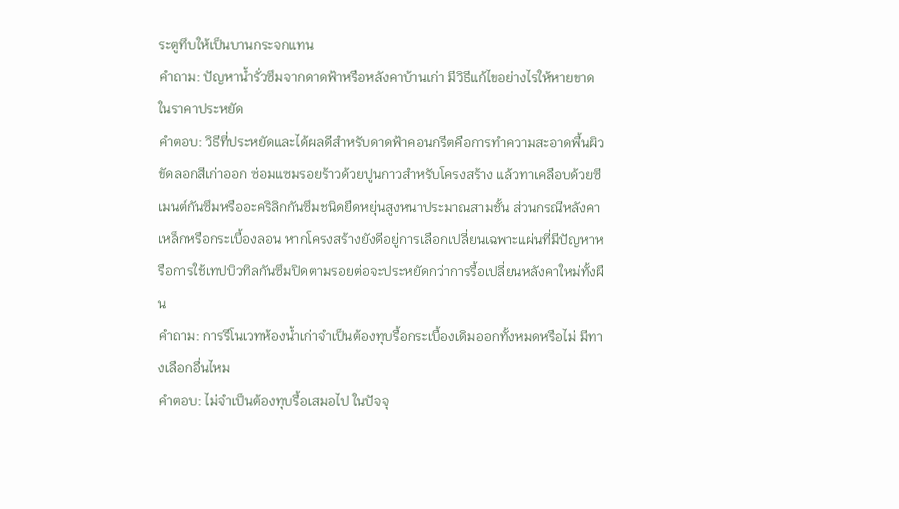ระตูทึบให้เป็นบานกระจกแทน
คำถาม: ปัญหาน้ำรั่วซึมจากดาดฟ้าหรือหลังคาบ้านเก่า มีวิธีแก้ไขอย่างไรให้หายขาดในราคาประหยัด
คำตอบ: วิธีที่ประหยัดและได้ผลดีสำหรับดาดฟ้าคอนกรีตคือการทำความสะอาดพื้นผิว ขัดลอกสีเก่าออก ซ่อมแซมรอยร้าวด้วยปูนกาวสำหรับโครงสร้าง แล้วทาเคลือบด้วยซีเมนต์กันซึมหรืออะคริลิกกันซึมชนิดยืดหยุ่นสูงหนาประมาณสามชั้น ส่วนกรณีหลังคาเหล็กหรือกระเบื้องลอน หากโครงสร้างยังดีอยู่การเลือกเปลี่ยนเฉพาะแผ่นที่มีปัญหาหรือการใช้เทปบิวทิลกันซึมปิดตามรอยต่อจะประหยัดกว่าการรื้อเปลี่ยนหลังคาใหม่ทั้งผืน
คำถาม: การรีโนเวทห้องน้ำเก่าจำเป็นต้องทุบรื้อกระเบื้องเดิมออกทั้งหมดหรือไม่ มีทางเลือกอื่นไหม
คำตอบ: ไม่จำเป็นต้องทุบรื้อเสมอไป ในปัจจุ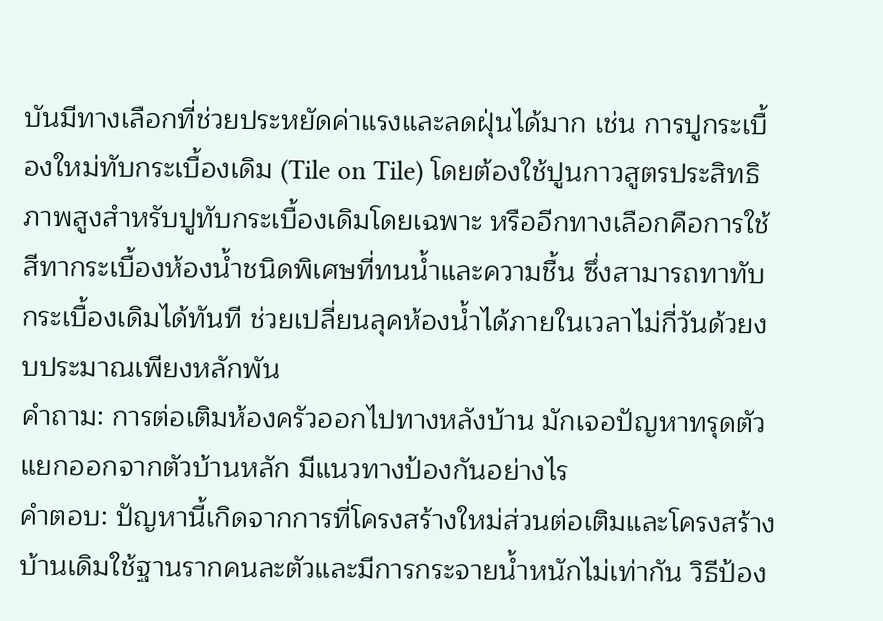บันมีทางเลือกที่ช่วยประหยัดค่าแรงและลดฝุ่นได้มาก เช่น การปูกระเบื้องใหม่ทับกระเบื้องเดิม (Tile on Tile) โดยต้องใช้ปูนกาวสูตรประสิทธิภาพสูงสำหรับปูทับกระเบื้องเดิมโดยเฉพาะ หรืออีกทางเลือกคือการใช้สีทากระเบื้องห้องน้ำชนิดพิเศษที่ทนน้ำและความชื้น ซึ่งสามารถทาทับกระเบื้องเดิมได้ทันที ช่วยเปลี่ยนลุคห้องน้ำได้ภายในเวลาไม่กี่วันด้วยงบประมาณเพียงหลักพัน
คำถาม: การต่อเติมห้องครัวออกไปทางหลังบ้าน มักเจอปัญหาทรุดตัวแยกออกจากตัวบ้านหลัก มีแนวทางป้องกันอย่างไร
คำตอบ: ปัญหานี้เกิดจากการที่โครงสร้างใหม่ส่วนต่อเติมและโครงสร้างบ้านเดิมใช้ฐานรากคนละตัวและมีการกระจายน้ำหนักไม่เท่ากัน วิธีป้อง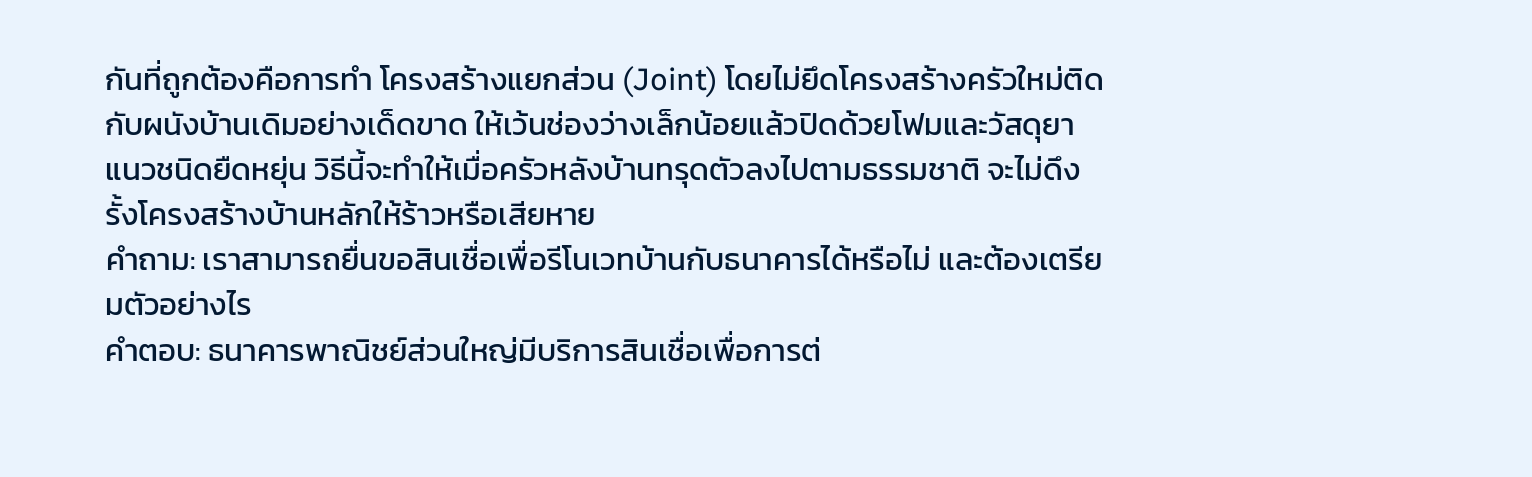กันที่ถูกต้องคือการทำ โครงสร้างแยกส่วน (Joint) โดยไม่ยึดโครงสร้างครัวใหม่ติดกับผนังบ้านเดิมอย่างเด็ดขาด ให้เว้นช่องว่างเล็กน้อยแล้วปิดด้วยโฟมและวัสดุยาแนวชนิดยืดหยุ่น วิธีนี้จะทำให้เมื่อครัวหลังบ้านทรุดตัวลงไปตามธรรมชาติ จะไม่ดึงรั้งโครงสร้างบ้านหลักให้ร้าวหรือเสียหาย
คำถาม: เราสามารถยื่นขอสินเชื่อเพื่อรีโนเวทบ้านกับธนาคารได้หรือไม่ และต้องเตรียมตัวอย่างไร
คำตอบ: ธนาคารพาณิชย์ส่วนใหญ่มีบริการสินเชื่อเพื่อการต่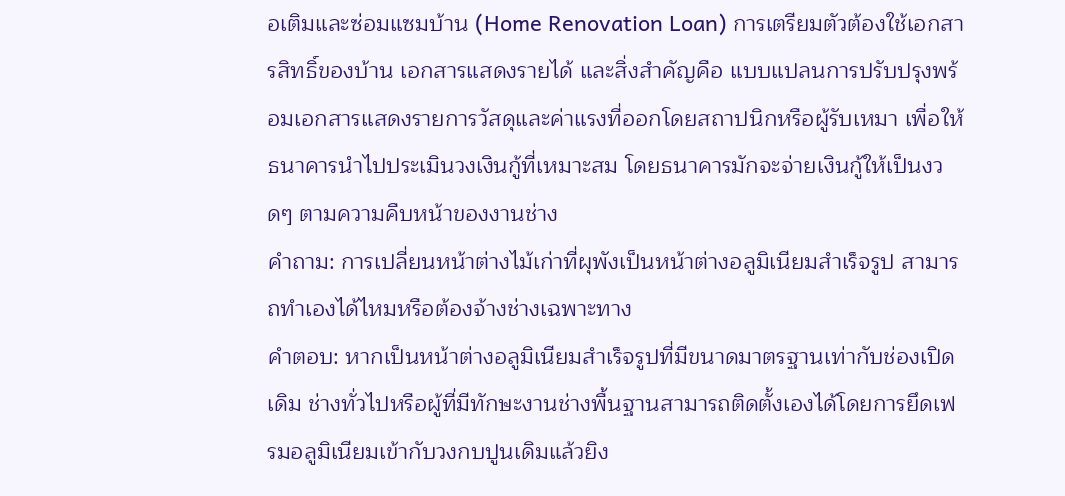อเติมและซ่อมแซมบ้าน (Home Renovation Loan) การเตรียมตัวต้องใช้เอกสารสิทธิ์ของบ้าน เอกสารแสดงรายได้ และสิ่งสำคัญคือ แบบแปลนการปรับปรุงพร้อมเอกสารแสดงรายการวัสดุและค่าแรงที่ออกโดยสถาปนิกหรือผู้รับเหมา เพื่อให้ธนาคารนำไปประเมินวงเงินกู้ที่เหมาะสม โดยธนาคารมักจะจ่ายเงินกู้ให้เป็นงวดๆ ตามความคืบหน้าของงานช่าง
คำถาม: การเปลี่ยนหน้าต่างไม้เก่าที่ผุพังเป็นหน้าต่างอลูมิเนียมสำเร็จรูป สามารถทำเองได้ไหมหรือต้องจ้างช่างเฉพาะทาง
คำตอบ: หากเป็นหน้าต่างอลูมิเนียมสำเร็จรูปที่มีขนาดมาตรฐานเท่ากับช่องเปิดเดิม ช่างทั่วไปหรือผู้ที่มีทักษะงานช่างพื้นฐานสามารถติดตั้งเองได้โดยการยึดเฟรมอลูมิเนียมเข้ากับวงกบปูนเดิมแล้วยิง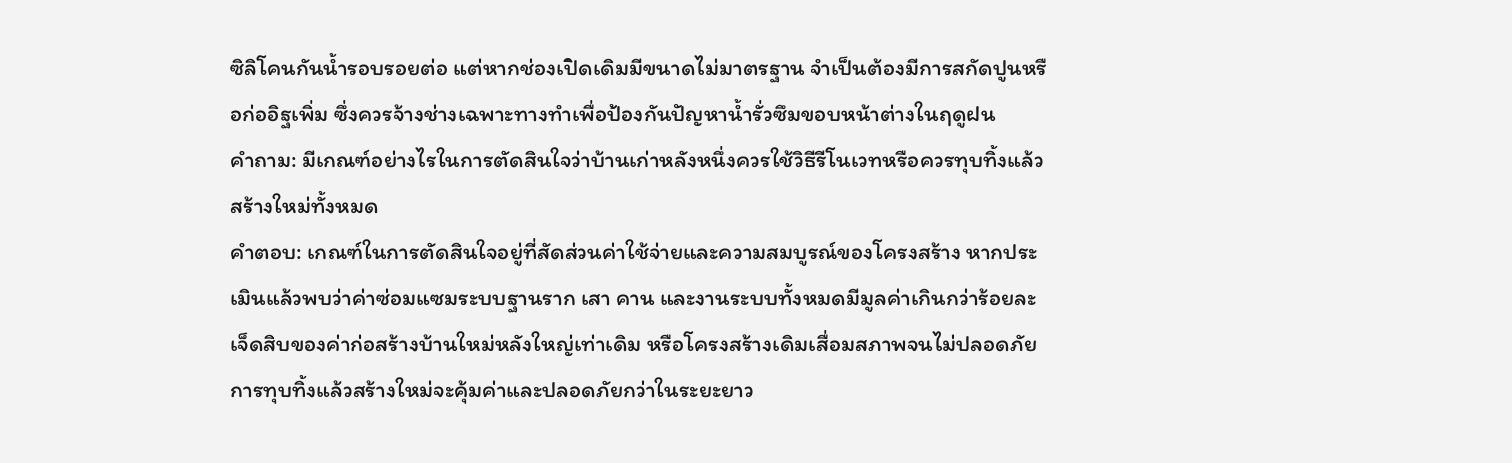ซิลิโคนกันน้ำรอบรอยต่อ แต่หากช่องเปิดเดิมมีขนาดไม่มาตรฐาน จำเป็นต้องมีการสกัดปูนหรือก่ออิฐเพิ่ม ซึ่งควรจ้างช่างเฉพาะทางทำเพื่อป้องกันปัญหาน้ำรั่วซึมขอบหน้าต่างในฤดูฝน
คำถาม: มีเกณฑ์อย่างไรในการตัดสินใจว่าบ้านเก่าหลังหนึ่งควรใช้วิธีรีโนเวทหรือควรทุบทิ้งแล้วสร้างใหม่ทั้งหมด
คำตอบ: เกณฑ์ในการตัดสินใจอยู่ที่สัดส่วนค่าใช้จ่ายและความสมบูรณ์ของโครงสร้าง หากประเมินแล้วพบว่าค่าซ่อมแซมระบบฐานราก เสา คาน และงานระบบทั้งหมดมีมูลค่าเกินกว่าร้อยละเจ็ดสิบของค่าก่อสร้างบ้านใหม่หลังใหญ่เท่าเดิม หรือโครงสร้างเดิมเสื่อมสภาพจนไม่ปลอดภัย การทุบทิ้งแล้วสร้างใหม่จะคุ้มค่าและปลอดภัยกว่าในระยะยาว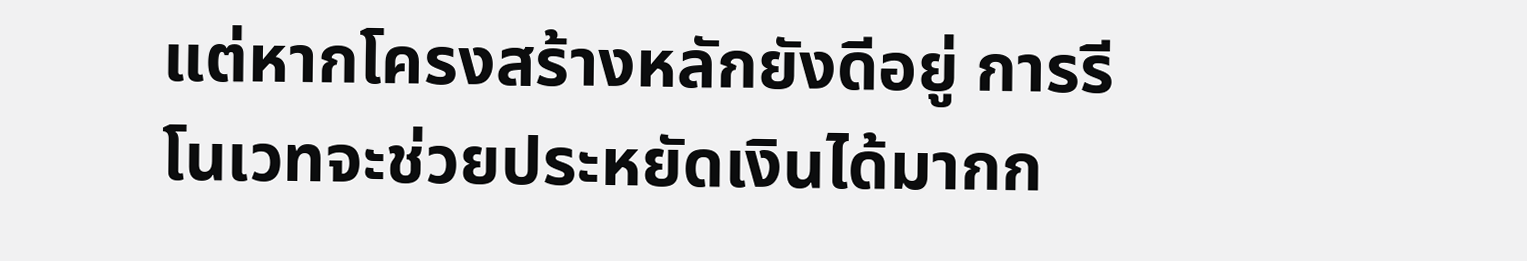แต่หากโครงสร้างหลักยังดีอยู่ การรีโนเวทจะช่วยประหยัดเงินได้มากก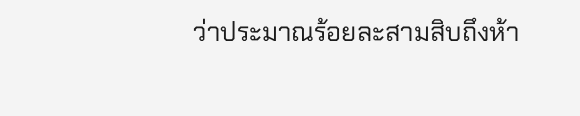ว่าประมาณร้อยละสามสิบถึงห้า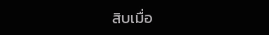สิบเมื่อ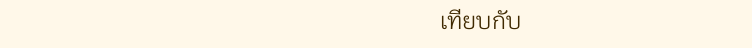เทียบกับ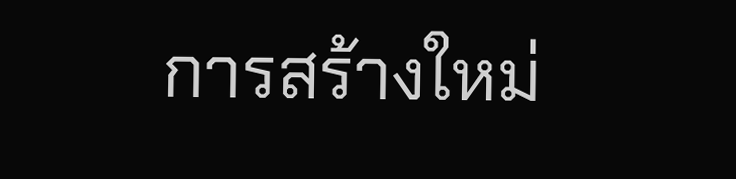การสร้างใหม่